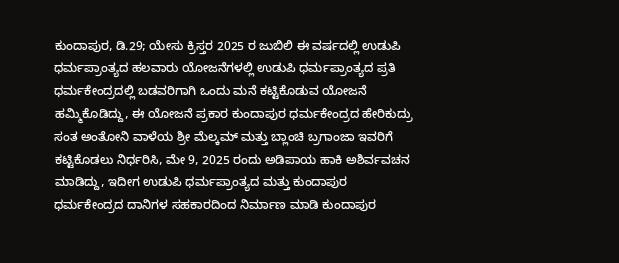ಕುಂದಾಪುರ, ಡಿ.29; ಯೇಸು ಕ್ರಿಸ್ತರ 2025 ರ ಜುಬಿಲಿ ಈ ವರ್ಷದಲ್ಲಿ ಉಡುಪಿ ಧರ್ಮಪ್ರಾಂತ್ಯದ ಹಲವಾರು ಯೋಜನೆಗಳಲ್ಲಿ ಉಡುಪಿ ಧರ್ಮಪ್ರಾಂತ್ಯದ ಪ್ರತಿ ಧರ್ಮಕೇಂದ್ರದಲ್ಲಿ ಬಡವರಿಗಾಗಿ ಒಂದು ಮನೆ ಕಟ್ಟಿಕೊಡುವ ಯೋಜನೆ ಹಮ್ಮಿಕೊಡಿದ್ದು, ಈ ಯೋಜನೆ ಪ್ರಕಾರ ಕುಂದಾಪುರ ಧರ್ಮಕೇಂದ್ರದ ಹೇರಿಕುದ್ರು ಸಂತ ಅಂತೋನಿ ವಾಳೆಯ ಶ್ರೀ ಮೆಲ್ಕಮ್ ಮತ್ತು ಬ್ಲಾಂಚಿ ಬ್ರಗಾಂಜಾ ಇವರಿಗೆ ಕಟ್ಟಿಕೊಡಲು ನಿರ್ಧರಿಸಿ, ಮೇ 9, 2025 ರಂದು ಅಡಿಪಾಯ ಹಾಕಿ ಅಶಿರ್ವವಚನ ಮಾಡಿದ್ದು, ಇದೀಗ ಉಡುಪಿ ಧರ್ಮಪ್ರಾಂತ್ಯದ ಮತ್ತು ಕುಂದಾಪುರ ಧರ್ಮಕೇಂದ್ರದ ದಾನಿಗಳ ಸಹಕಾರದಿಂದ ನಿರ್ಮಾಣ ಮಾಡಿ ಕುಂದಾಪುರ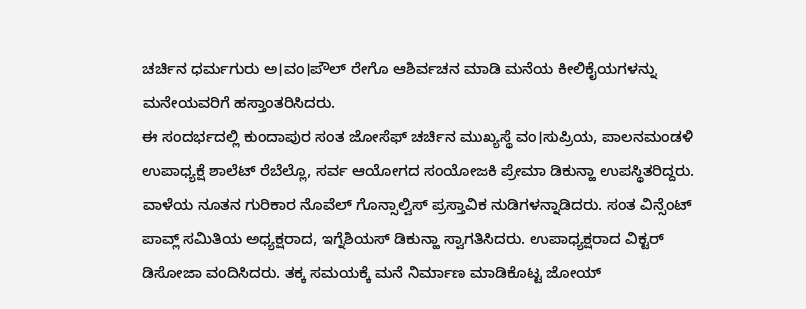ಚರ್ಚಿನ ಧರ್ಮಗುರು ಅ।ವಂ।ಪೌಲ್ ರೇಗೊ ಆಶಿರ್ವಚನ ಮಾಡಿ ಮನೆಯ ಕೀಲಿಕೈಯಗಳನ್ನು ಮನೇಯವರಿಗೆ ಹಸ್ತಾಂತರಿಸಿದರು.
ಈ ಸಂದರ್ಭದಲ್ಲಿ ಕುಂದಾಪುರ ಸಂತ ಜೋಸೆಫ್ ಚರ್ಚಿನ ಮುಖ್ಯಸ್ಥೆ ವಂ।ಸುಪ್ರಿಯ, ಪಾಲನಮಂಡಳಿ ಉಪಾಧ್ಯಕ್ಷೆ ಶಾಲೆಟ್ ರೆಬೆಲ್ಲೊ, ಸರ್ವ ಆಯೋಗದ ಸಂಯೋಜಕಿ ಪ್ರೇಮಾ ಡಿಕುನ್ಹಾ ಉಪಸ್ಥಿತರಿದ್ದರು. ವಾಳೆಯ ನೂತನ ಗುರಿಕಾರ ನೊವೆಲ್ ಗೊನ್ಸಾಲ್ವಿಸ್ ಪ್ರಸ್ತಾವಿಕ ನುಡಿಗಳನ್ನಾಡಿದರು. ಸಂತ ವಿನ್ಸೆಂಟ್ ಪಾವ್ಲ್ ಸಮಿತಿಯ ಅಧ್ಯಕ್ಷರಾದ, ಇಗ್ನೆಶಿಯಸ್ ಡಿಕುನ್ಹಾ ಸ್ವಾಗತಿಸಿದರು. ಉಪಾಧ್ಯಕ್ಷರಾದ ವಿಕ್ಟರ್ ಡಿಸೋಜಾ ವಂದಿಸಿದರು. ತಕ್ಕ ಸಮಯಕ್ಕೆ ಮನೆ ನಿರ್ಮಾಣ ಮಾಡಿಕೊಟ್ಟ ಜೋಯ್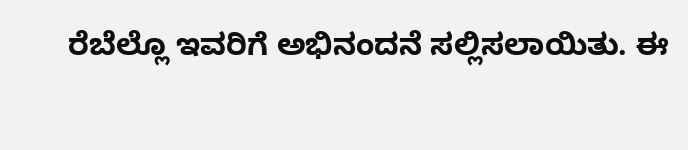ರೆಬೆಲ್ಲೊ ಇವರಿಗೆ ಅಭಿನಂದನೆ ಸಲ್ಲಿಸಲಾಯಿತು. ಈ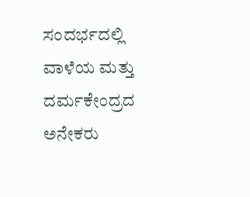ಸಂದರ್ಭದಲ್ಲಿ ವಾಳೆಯ ಮತ್ತು ದರ್ಮಕೇಂದ್ರದ ಅನೇಕರು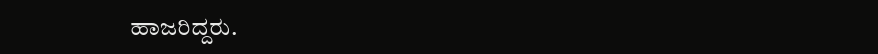ಹಾಜರಿದ್ದರು.